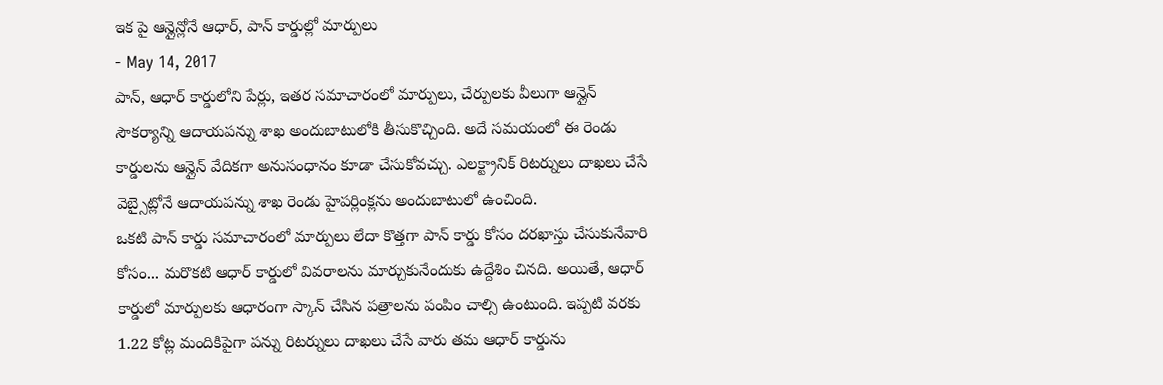ఇక పై ఆన్లైన్లోనే ఆధార్, పాన్ కార్డుల్లో మార్పులు
- May 14, 2017
పాన్, ఆధార్ కార్డులోని పేర్లు, ఇతర సమాచారంలో మార్పులు, చేర్పులకు వీలుగా ఆన్లైన్ సౌకర్యాన్ని ఆదాయపన్ను శాఖ అందుబాటులోకి తీసుకొచ్చింది. అదే సమయంలో ఈ రెండు కార్డులను ఆన్లైన్ వేదికగా అనుసంధానం కూడా చేసుకోవచ్చు. ఎలక్ట్రానిక్ రిటర్నులు దాఖలు చేసే వెబ్సైట్లోనే ఆదాయపన్ను శాఖ రెండు హైపర్లింక్లను అందుబాటులో ఉంచింది.
ఒకటి పాన్ కార్డు సమాచారంలో మార్పులు లేదా కొత్తగా పాన్ కార్డు కోసం దరఖాస్తు చేసుకునేవారి కోసం... మరొకటి ఆధార్ కార్డులో వివరాలను మార్చుకునేందుకు ఉద్దేశిం చినది. అయితే, ఆధార్ కార్డులో మార్పులకు ఆధారంగా స్కాన్ చేసిన పత్రాలను పంపిం చాల్సి ఉంటుంది. ఇప్పటి వరకు 1.22 కోట్ల మందికిపైగా పన్ను రిటర్నులు దాఖలు చేసే వారు తమ ఆధార్ కార్డును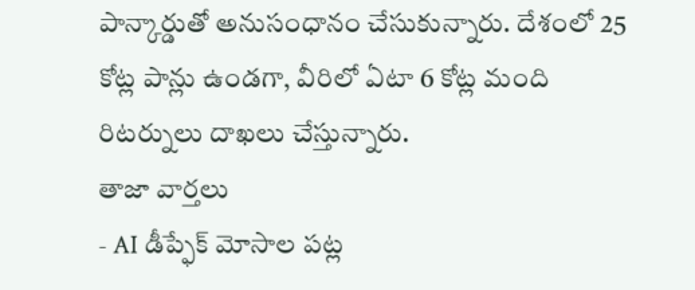పాన్కార్డుతో అనుసంధానం చేసుకున్నారు. దేశంలో 25 కోట్ల పాన్లు ఉండగా, వీరిలో ఏటా 6 కోట్ల మంది రిటర్నులు దాఖలు చేస్తున్నారు.
తాజా వార్తలు
- AI డీప్ఫేక్ మోసాల పట్ల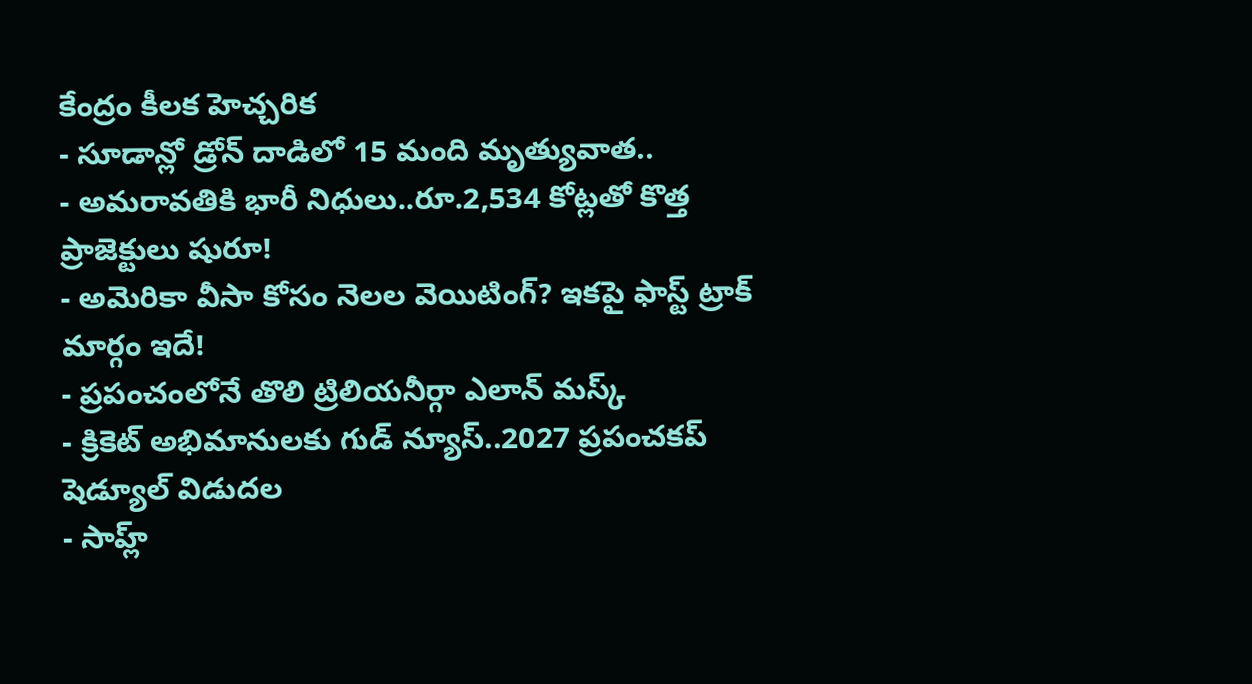కేంద్రం కీలక హెచ్చరిక
- సూడాన్లో డ్రోన్ దాడిలో 15 మంది మృత్యువాత..
- అమరావతికి భారీ నిధులు..రూ.2,534 కోట్లతో కొత్త ప్రాజెక్టులు షురూ!
- అమెరికా వీసా కోసం నెలల వెయిటింగ్? ఇకపై ఫాస్ట్ ట్రాక్ మార్గం ఇదే!
- ప్రపంచంలోనే తొలి ట్రిలియనీర్గా ఎలాన్ మస్క్
- క్రికెట్ అభిమానులకు గుడ్ న్యూస్..2027 ప్రపంచకప్ షెడ్యూల్ విడుదల
- సాహ్ల్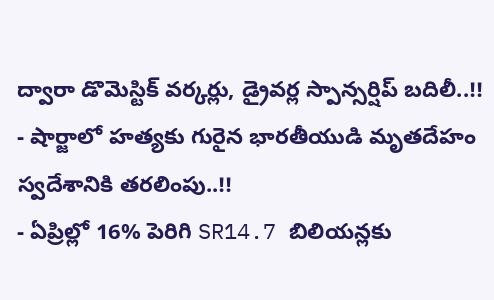ద్వారా డొమెస్టిక్ వర్కర్లు, డ్రైవర్ల స్పాన్సర్షిప్ బదిలీ..!!
- షార్జాలో హత్యకు గురైన భారతీయుడి మృతదేహం స్వదేశానికి తరలింపు..!!
- ఏప్రిల్లో 16% పెరిగి SR14.7 బిలియన్లకు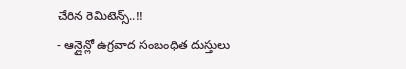చేరిన రెమిటెన్స్..!!
- ఆన్లైన్లో ఉగ్రవాద సంబంధిత దుస్తులు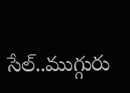సేల్..ముగ్గురు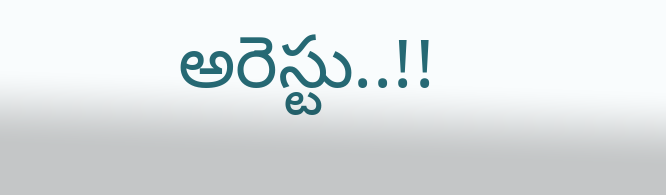అరెస్టు..!!